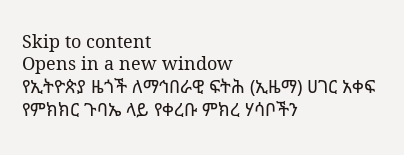Skip to content
Opens in a new window
የኢትዮጵያ ዜጎች ለማኅበራዊ ፍትሕ (ኢዜማ) ሀገር አቀፍ የምክክር ጉባኤ ላይ የቀረቡ ምክረ ሃሳቦችን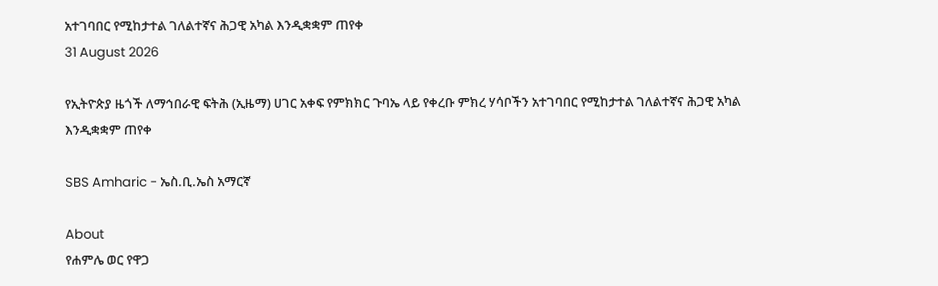አተገባበር የሚከታተል ገለልተኛና ሕጋዊ አካል እንዲቋቋም ጠየቀ
31 August 2026

የኢትዮጵያ ዜጎች ለማኅበራዊ ፍትሕ (ኢዜማ) ሀገር አቀፍ የምክክር ጉባኤ ላይ የቀረቡ ምክረ ሃሳቦችን አተገባበር የሚከታተል ገለልተኛና ሕጋዊ አካል እንዲቋቋም ጠየቀ

SBS Amharic - ኤስ.ቢ.ኤስ አማርኛ

About
የሐምሌ ወር የዋጋ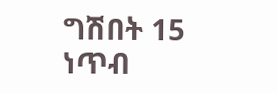ግሽበት 15 ነጥብ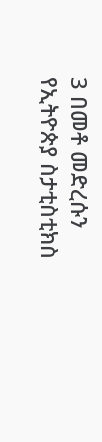3 በመቶ መድረሱን የኢትዮጵያ ስታቲስቲክስ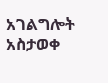አገልግሎት አስታወቀ